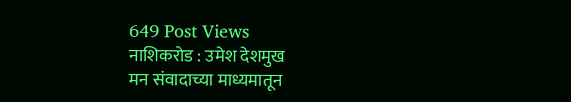649 Post Views
नाशिकरोड : उमेश देशमुख
मन संवादाच्या माध्यमातून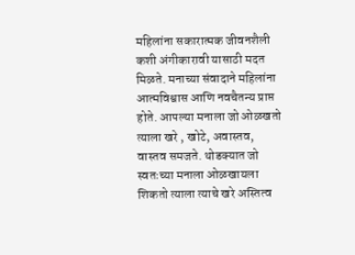महिलांना सकारात्मक जीवनशैली कशी अंगीकारावी यासाठी मदत मिळते. मनाच्या संवादाने महिलांना आत्मविश्वास आणि नवचैतन्य प्राप्त होते. आपल्या मनाला जो ओळखतो त्याला खरे , खोटे, अवास्तव, वास्तव समजते. थोडक्यात जो स्वतःच्या मनाला ओळखायला शिकतो त्याला त्याचे खरे अस्तित्व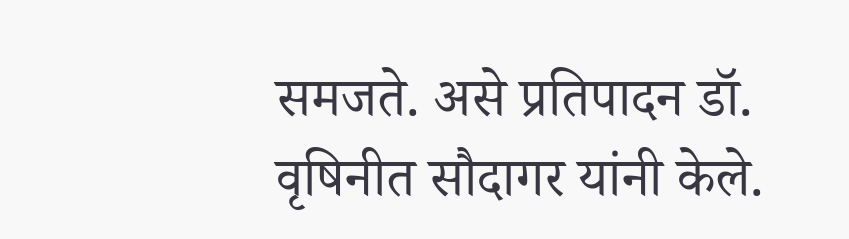समजते. असे प्रतिपादन डॉ. वृषिनीत सौदागर यांनी केले.